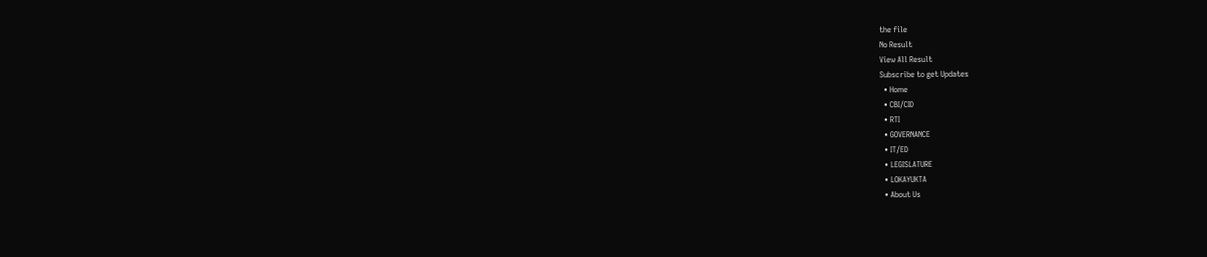the file
No Result
View All Result
Subscribe to get Updates
  • Home
  • CBI/CID
  • RTI
  • GOVERNANCE
  • IT/ED
  • LEGISLATURE
  • LOKAYUKTA
  • About Us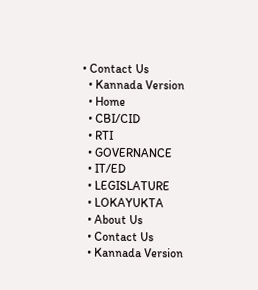• Contact Us
  • Kannada Version
  • Home
  • CBI/CID
  • RTI
  • GOVERNANCE
  • IT/ED
  • LEGISLATURE
  • LOKAYUKTA
  • About Us
  • Contact Us
  • Kannada Version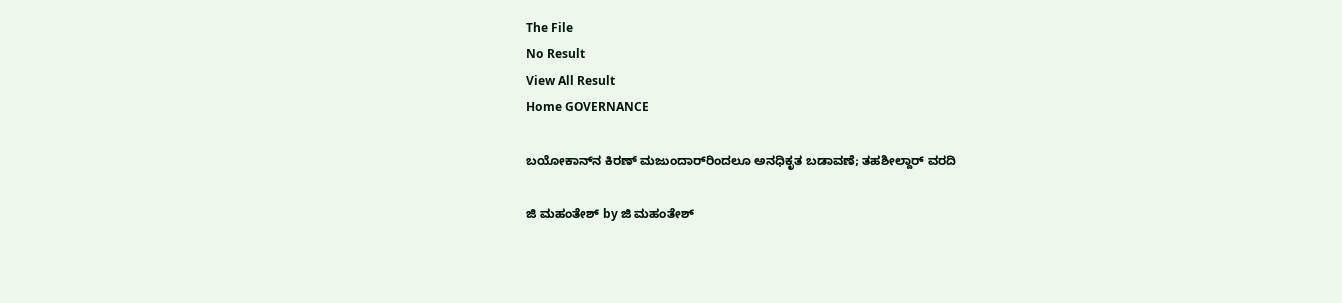The File
No Result
View All Result
Home GOVERNANCE

ಬಯೋಕಾನ್‌ನ ಕಿರಣ್‌ ಮಜುಂದಾರ್‌ರಿಂದಲೂ ಅನಧಿಕೃತ ಬಡಾವಣೆ; ತಹಶೀಲ್ದಾರ್‌ ವರದಿ

ಜಿ ಮಹಂತೇಶ್ by ಜಿ ಮಹಂತೇಶ್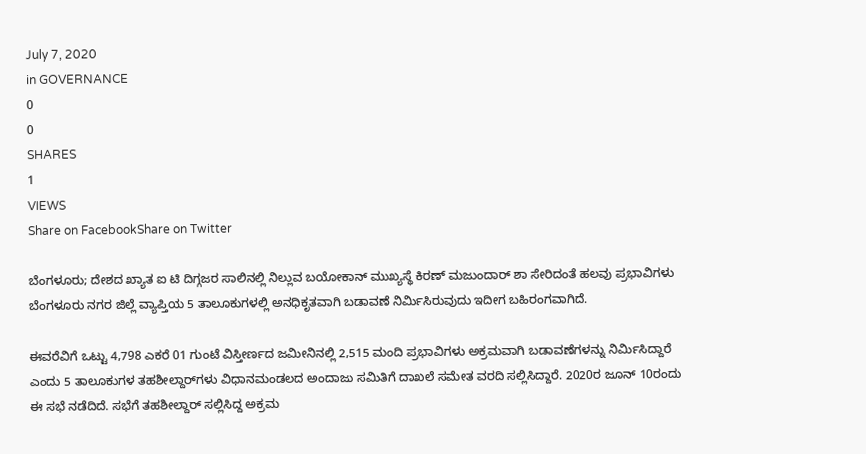July 7, 2020
in GOVERNANCE
0
0
SHARES
1
VIEWS
Share on FacebookShare on Twitter

ಬೆಂಗಳೂರು; ದೇಶದ ಖ್ಯಾತ ಐ ಟಿ ದಿಗ್ಗಜರ ಸಾಲಿನಲ್ಲಿ ನಿಲ್ಲುವ ಬಯೋಕಾನ್‌ ಮುಖ್ಯಸ್ಥೆ ಕಿರಣ್‌ ಮಜುಂದಾರ್‌ ಶಾ ಸೇರಿದಂತೆ ಹಲವು ಪ್ರಭಾವಿಗಳು ಬೆಂಗಳೂರು ನಗರ ಜಿಲ್ಲೆ ವ್ಯಾಪ್ತಿಯ 5 ತಾಲೂಕುಗಳಲ್ಲಿ ಅನಧಿಕೃತವಾಗಿ ಬಡಾವಣೆ ನಿರ್ಮಿಸಿರುವುದು ಇದೀಗ ಬಹಿರಂಗವಾಗಿದೆ.

ಈವರೆವಿಗೆ ಒಟ್ಟು 4,798 ಎಕರೆ 01 ಗುಂಟೆ ವಿಸ್ತೀರ್ಣದ ಜಮೀನಿನಲ್ಲಿ 2,515 ಮಂದಿ ಪ್ರಭಾವಿಗಳು ಅಕ್ರಮವಾಗಿ ಬಡಾವಣೆಗಳನ್ನು ನಿರ್ಮಿಸಿದ್ದಾರೆ ಎಂದು 5 ತಾಲೂಕುಗಳ ತಹಶೀಲ್ದಾರ್‌ಗಳು ವಿಧಾನಮಂಡಲದ ಅಂದಾಜು ಸಮಿತಿಗೆ ದಾಖಲೆ ಸಮೇತ ವರದಿ ಸಲ್ಲಿಸಿದ್ದಾರೆ. 2020ರ ಜೂನ್‌ 10ರಂದು ಈ ಸಭೆ ನಡೆದಿದೆ. ಸಭೆಗೆ ತಹಶೀಲ್ದಾರ್‌ ಸಲ್ಲಿಸಿದ್ದ ಅಕ್ರಮ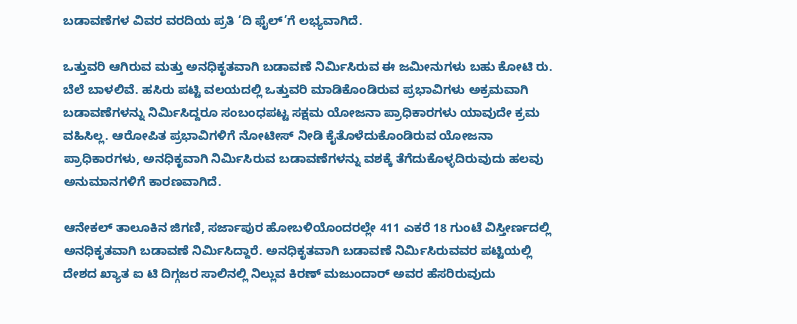ಬಡಾವಣೆಗಳ ವಿವರ ವರದಿಯ ಪ್ರತಿ ‘ದಿ ಫೈಲ್‌’ಗೆ ಲಭ್ಯವಾಗಿದೆ.

ಒತ್ತುವರಿ ಆಗಿರುವ ಮತ್ತು ಅನಧಿಕೃತವಾಗಿ ಬಡಾವಣೆ ನಿರ್ಮಿಸಿರುವ ಈ ಜಮೀನುಗಳು ಬಹು ಕೋಟಿ ರು. ಬೆಲೆ ಬಾಳಲಿವೆ. ಹಸಿರು ಪಟ್ಟಿ ವಲಯದಲ್ಲಿ ಒತ್ತುವರಿ ಮಾಡಿಕೊಂಡಿರುವ ಪ್ರಭಾವಿಗಳು ಅಕ್ರಮವಾಗಿ ಬಡಾವಣೆಗಳನ್ನು ನಿರ್ಮಿಸಿದ್ದರೂ ಸಂಬಂಧಪಟ್ಟ ಸಕ್ಷಮ ಯೋಜನಾ ಪ್ರಾಧಿಕಾರಗಳು ಯಾವುದೇ ಕ್ರಮ ವಹಿಸಿಲ್ಲ. ಆರೋಪಿತ ಪ್ರಭಾವಿಗಳಿಗೆ ನೋಟೀಸ್‌ ನೀಡಿ ಕೈತೊಳೆದುಕೊಂಡಿರುವ ಯೋಜನಾ ಪ್ರಾಧಿಕಾರಗಳು, ಅನಧಿಕೃವಾಗಿ ನಿರ್ಮಿಸಿರುವ ಬಡಾವಣೆಗಳನ್ನು ವಶಕ್ಕೆ ತೆಗೆದುಕೊಳ್ಳದಿರುವುದು ಹಲವು ಅನುಮಾನಗಳಿಗೆ ಕಾರಣವಾಗಿದೆ.

ಆನೇಕಲ್‌ ತಾಲೂಕಿನ ಜಿಗಣಿ, ಸರ್ಜಾಪುರ ಹೋಬಳಿಯೊಂದರಲ್ಲೇ 411 ಎಕರೆ 18 ಗುಂಟೆ ವಿಸ್ತೀರ್ಣದಲ್ಲಿ ಅನಧಿಕೃತವಾಗಿ ಬಡಾವಣೆ ನಿರ್ಮಿಸಿದ್ದಾರೆ. ಅನಧಿಕೃತವಾಗಿ ಬಡಾವಣೆ ನಿರ್ಮಿಸಿರುವವರ ಪಟ್ಟಿಯಲ್ಲಿ ದೇಶದ ಖ್ಯಾತ ಐ ಟಿ ದಿಗ್ಗಜರ ಸಾಲಿನಲ್ಲಿ ನಿಲ್ಲುವ ಕಿರಣ್‌ ಮಜುಂದಾರ್‌ ಅವರ ಹೆಸರಿರುವುದು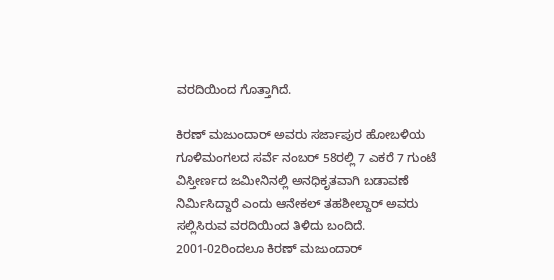ವರದಿಯಿಂದ ಗೊತ್ತಾಗಿದೆ.

ಕಿರಣ್‌ ಮಜುಂದಾರ್‌ ಅವರು ಸರ್ಜಾಪುರ ಹೋಬಳಿಯ ಗೂಳಿಮಂಗಲದ ಸರ್ವೆ ನಂಬರ್‌ 58ರಲ್ಲಿ 7 ಎಕರೆ 7 ಗುಂಟೆ ವಿಸ್ತೀರ್ಣದ ಜಮೀನಿನಲ್ಲಿ ಅನಧಿಕೃತವಾಗಿ ಬಡಾವಣೆ ನಿರ್ಮಿಸಿದ್ದಾರೆ ಎಂದು ಆನೇಕಲ್‌ ತಹಶೀಲ್ದಾರ್‌ ಅವರು ಸಲ್ಲಿಸಿರುವ ವರದಿಯಿಂದ ತಿಳಿದು ಬಂದಿದೆ. 2001-02ರಿಂದಲೂ ಕಿರಣ್‌ ಮಜುಂದಾರ್‌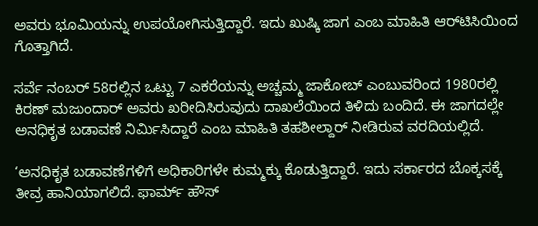ಅವರು ಭೂಮಿಯನ್ನು ಉಪಯೋಗಿಸುತ್ತಿದ್ದಾರೆ. ಇದು ಖುಷ್ಕಿ ಜಾಗ ಎಂಬ ಮಾಹಿತಿ ಆರ್‌ಟಿಸಿಯಿಂದ ಗೊತ್ತಾಗಿದೆ.

ಸರ್ವೆ ನಂಬರ್‌ 58ರಲ್ಲಿನ ಒಟ್ಟು 7 ಎಕರೆಯನ್ನು ಅಚ್ಚಮ್ಮ ಜಾಕೋಬ್‌ ಎಂಬುವರಿಂದ 1980ರಲ್ಲಿ ಕಿರಣ್‌ ಮಜುಂದಾರ್‌ ಅವರು ಖರೀದಿಸಿರುವುದು ದಾಖಲೆಯಿಂದ ತಿಳಿದು ಬಂದಿದೆ. ಈ ಜಾಗದಲ್ಲೇ ಅನಧಿಕೃತ ಬಡಾವಣೆ ನಿರ್ಮಿಸಿದ್ದಾರೆ ಎಂಬ ಮಾಹಿತಿ ತಹಶೀಲ್ದಾರ್‌ ನೀಡಿರುವ ವರದಿಯಲ್ಲಿದೆ.

‘ಅನಧಿಕೃತ ಬಡಾವಣೆಗಳಿಗೆ ಅಧಿಕಾರಿಗಳೇ ಕುಮ್ಮಕ್ಕು ಕೊಡುತ್ತಿದ್ದಾರೆ. ಇದು ಸರ್ಕಾರದ ಬೊಕ್ಕಸಕ್ಕೆ ತೀವ್ರ ಹಾನಿಯಾಗಲಿದೆ. ಫಾರ್ಮ್‌ ಹೌಸ್‌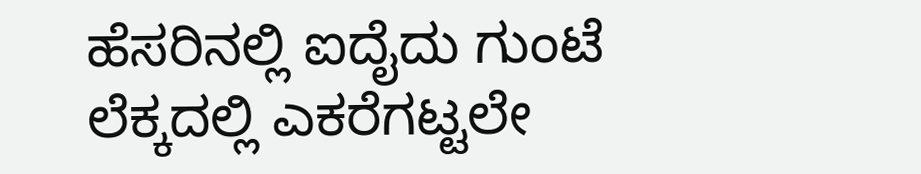ಹೆಸರಿನಲ್ಲಿ ಐದೈದು ಗುಂಟೆ ಲೆಕ್ಕದಲ್ಲಿ ಎಕರೆಗಟ್ಟಲೇ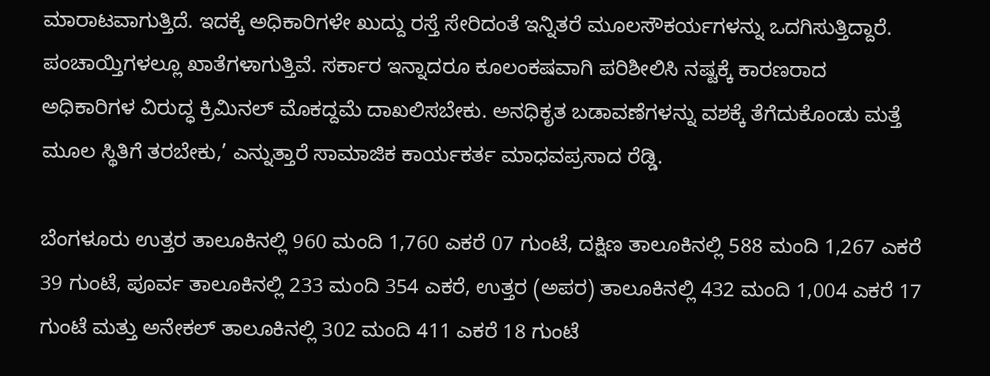ಮಾರಾಟವಾಗುತ್ತಿದೆ. ಇದಕ್ಕೆ ಅಧಿಕಾರಿಗಳೇ ಖುದ್ದು ರಸ್ತೆ ಸೇರಿದಂತೆ ಇನ್ನಿತರೆ ಮೂಲಸೌಕರ್ಯಗಳನ್ನು ಒದಗಿಸುತ್ತಿದ್ದಾರೆ. ಪಂಚಾಯ್ತಿಗಳಲ್ಲೂ ಖಾತೆಗಳಾಗುತ್ತಿವೆ. ಸರ್ಕಾರ ಇನ್ನಾದರೂ ಕೂಲಂಕಷವಾಗಿ ಪರಿಶೀಲಿಸಿ ನಷ್ಟಕ್ಕೆ ಕಾರಣರಾದ ಅಧಿಕಾರಿಗಳ ವಿರುದ್ಧ ಕ್ರಿಮಿನಲ್‌ ಮೊಕದ್ದಮೆ ದಾಖಲಿಸಬೇಕು. ಅನಧಿಕೃತ ಬಡಾವಣೆಗಳನ್ನು ವಶಕ್ಕೆ ತೆಗೆದುಕೊಂಡು ಮತ್ತೆ ಮೂಲ ಸ್ಥಿತಿಗೆ ತರಬೇಕು,’ ಎನ್ನುತ್ತಾರೆ ಸಾಮಾಜಿಕ ಕಾರ್ಯಕರ್ತ ಮಾಧವಪ್ರಸಾದ ರೆಡ್ಡಿ.

ಬೆಂಗಳೂರು ಉತ್ತರ ತಾಲೂಕಿನಲ್ಲಿ 960 ಮಂದಿ 1,760 ಎಕರೆ 07 ಗುಂಟೆ, ದಕ್ಷಿಣ ತಾಲೂಕಿನಲ್ಲಿ 588 ಮಂದಿ 1,267 ಎಕರೆ 39 ಗುಂಟೆ, ಪೂರ್ವ ತಾಲೂಕಿನಲ್ಲಿ 233 ಮಂದಿ 354 ಎಕರೆ, ಉತ್ತರ (ಅಪರ) ತಾಲೂಕಿನಲ್ಲಿ 432 ಮಂದಿ 1,004 ಎಕರೆ 17 ಗುಂಟೆ ಮತ್ತು ಅನೇಕಲ್‌ ತಾಲೂಕಿನಲ್ಲಿ 302 ಮಂದಿ 411 ಎಕರೆ 18 ಗುಂಟೆ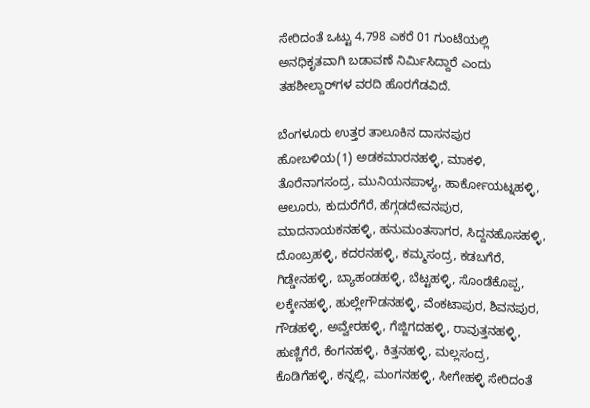ಸೇರಿದಂತೆ ಒಟ್ಟು 4,798 ಎಕರೆ 01 ಗುಂಟೆಯಲ್ಲಿ ಅನಧಿಕೃತವಾಗಿ ಬಡಾವಣೆ ನಿರ್ಮಿಸಿದ್ದಾರೆ ಎಂದು ತಹಶೀಲ್ದಾರ್‌ಗಳ ವರದಿ ಹೊರಗೆಡವಿದೆ.

ಬೆಂಗಳೂರು ಉತ್ತರ ತಾಲೂಕಿನ ದಾಸನಪುರ ಹೋಬಳಿಯ(1) ಅಡಕಮಾರನಹಳ್ಳಿ, ಮಾಕಳಿ, ತೊರೆನಾಗಸಂದ್ರ, ಮುನಿಯನಪಾಳ್ಯ, ಹಾರ್ಕೋಯಟ್ನಹಳ್ಳಿ, ಆಲೂರು, ಕುದುರೆಗೆರೆ, ಹೆಗ್ಗಡದೇವನಪುರ, ಮಾದನಾಯಕನಹಳ್ಳಿ, ಹನುಮಂತಸಾಗರ, ಸಿದ್ದನಹೊಸಹಳ್ಳಿ, ದೊಂಬ್ರಹಳ್ಳಿ, ಕದರನಹಳ್ಳಿ, ಕಮ್ಮಸಂದ್ರ, ಕಡಬಗೆರೆ, ಗಿಡ್ಡೇನಹಳ್ಳಿ, ಬ್ಯಾಹಂಡಹಳ್ಳಿ, ಬೆಟ್ಟಹಳ್ಳಿ, ಸೊಂಡೆಕೊಪ್ಪ, ಲಕ್ಕೇನಹಳ್ಳಿ, ಹುಲ್ಲೇಗೌಡನಹಳ್ಳಿ, ವೆಂಕಟಾಪುರ, ಶಿವನಪುರ, ಗೌಡಹಳ್ಳಿ, ಅವ್ವೇರಹಳ್ಳಿ, ಗೆಜ್ಜಿಗದಹಳ್ಳಿ, ರಾವುತ್ತನಹಳ್ಳಿ, ಹುಣ್ಣಿಗೆರೆ, ಕೆಂಗನಹಳ್ಳಿ, ಕಿತ್ತನಹಳ್ಳಿ, ಮಲ್ಲಸಂದ್ರ, ಕೊಡಿಗೆಹಳ್ಳಿ, ಕನ್ನಲ್ಲಿ, ಮಂಗನಹಳ್ಳಿ, ಸೀಗೇಹಳ್ಳಿ ಸೇರಿದಂತೆ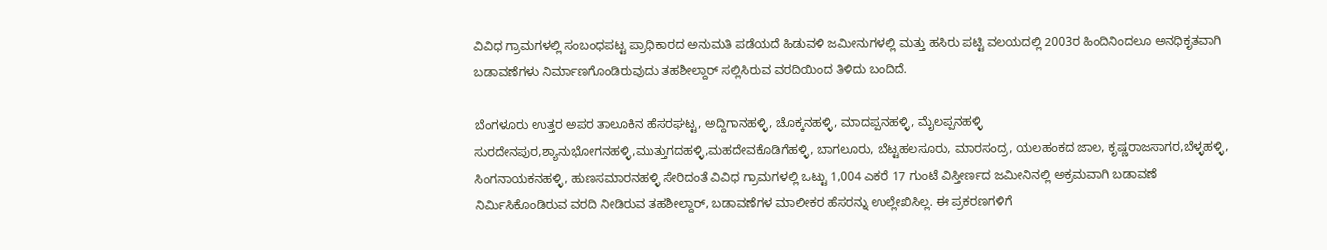ವಿವಿಧ ಗ್ರಾಮಗಳಲ್ಲಿ ಸಂಬಂಧಪಟ್ಟ ಪ್ರಾಧಿಕಾರದ ಅನುಮತಿ ಪಡೆಯದೆ ಹಿಡುವಳಿ ಜಮೀನುಗಳಲ್ಲಿ ಮತ್ತು ಹಸಿರು ಪಟ್ಟಿ ವಲಯದಲ್ಲಿ 2003ರ ಹಿಂದಿನಿಂದಲೂ ಅನಧಿಕೃತವಾಗಿ ಬಡಾವಣೆಗಳು ನಿರ್ಮಾಣಗೊಂಡಿರುವುದು ತಹಶೀಲ್ದಾರ್‌ ಸಲ್ಲಿಸಿರುವ ವರದಿಯಿಂದ ತಿಳಿದು ಬಂದಿದೆ.

ಬೆಂಗಳೂರು ಉತ್ತರ ಅಪರ ತಾಲೂಕಿನ ಹೆಸರಘಟ್ಟ, ಅದ್ದಿಗಾನಹಳ್ಳಿ, ಚೊಕ್ಕನಹಳ್ಳಿ, ಮಾದಪ್ಪನಹಳ್ಳಿ, ಮೈಲಪ್ಪನಹಳ್ಳಿ ಸುರದೇನಪುರ,ಶ್ಯಾನುಭೋಗನಹಳ್ಳಿ,ಮುತ್ತುಗದಹಳ್ಳಿ,ಮಹದೇವಕೊಡಿಗೆಹಳ್ಳಿ, ಬಾಗಲೂರು, ಬೆಟ್ಟಹಲಸೂರು, ಮಾರಸಂದ್ರ, ಯಲಹಂಕದ ಜಾಲ, ಕೃಷ್ಣರಾಜಸಾಗರ,ಬೆಳ್ಳಹಳ್ಳಿ, ಸಿಂಗನಾಯಕನಹಳ್ಳಿ, ಹುಣಸಮಾರನಹಳ್ಳಿ ಸೇರಿದಂತೆ ವಿವಿಧ ಗ್ರಾಮಗಳಲ್ಲಿ ಒಟ್ಟು 1,004 ಎಕರೆ 17 ಗುಂಟೆ ವಿಸ್ತೀರ್ಣದ ಜಮೀನಿನಲ್ಲಿ ಅಕ್ರಮವಾಗಿ ಬಡಾವಣೆ ನಿರ್ಮಿಸಿಕೊಂಡಿರುವ ವರದಿ ನೀಡಿರುವ ತಹಶೀಲ್ದಾರ್, ಬಡಾವಣೆಗಳ ಮಾಲೀಕರ ಹೆಸರನ್ನು ಉಲ್ಲೇಖಿಸಿಲ್ಲ. ಈ ಪ್ರಕರಣಗಳಿಗೆ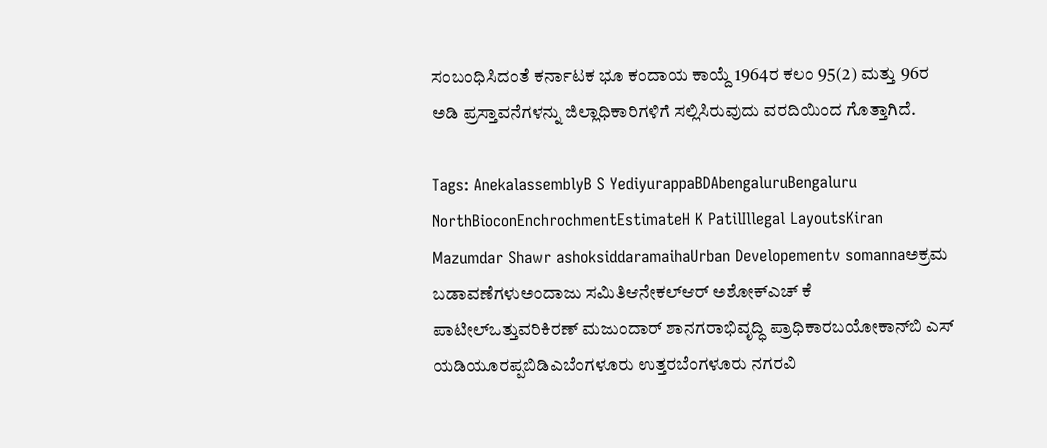ಸಂಬಂಧಿಸಿದಂತೆ ಕರ್ನಾಟಕ ಭೂ ಕಂದಾಯ ಕಾಯ್ದೆ 1964ರ ಕಲಂ 95(2) ಮತ್ತು 96ರ ಅಡಿ ಪ್ರಸ್ತಾವನೆಗಳನ್ನು ಜಿಲ್ಲಾಧಿಕಾರಿಗಳಿಗೆ ಸಲ್ಲಿಸಿರುವುದು ವರದಿಯಿಂದ ಗೊತ್ತಾಗಿದೆ.

Tags: AnekalassemblyB S YediyurappaBDAbengaluruBengaluru NorthBioconEnchrochmentEstimateH K PatilIllegal LayoutsKiran Mazumdar Shawr ashoksiddaramaihaUrban Developementv somannaಅಕ್ರಮ ಬಡಾವಣೆಗಳುಅಂದಾಜು ಸಮಿತಿಆನೇಕಲ್‌ಆರ್‌ ಅಶೋಕ್‌ಎಚ್‌ ಕೆ ಪಾಟೀಲ್‌ಒತ್ತುವರಿಕಿರಣ್‌ ಮಜುಂದಾರ್‌ ಶಾನಗರಾಭಿವೃದ್ಧಿ ಪ್ರಾಧಿಕಾರಬಯೋಕಾನ್‌ಬಿ ಎಸ್‌ ಯಡಿಯೂರಪ್ಪಬಿಡಿಎಬೆಂಗಳೂರು ಉತ್ತರಬೆಂಗಳೂರು ನಗರವಿ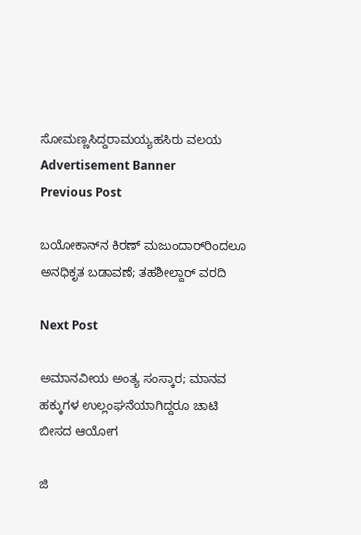ಸೋಮಣ್ಣಸಿದ್ದರಾಮಯ್ಯಹಸಿರು ವಲಯ
Advertisement Banner
Previous Post

ಬಯೋಕಾನ್‌ನ ಕಿರಣ್‌ ಮಜುಂದಾರ್‌ರಿಂದಲೂ ಅನಧಿಕೃತ ಬಡಾವಣೆ; ತಹಶೀಲ್ದಾರ್‌ ವರದಿ

Next Post

ಅಮಾನವೀಯ ಅಂತ್ಯ ಸಂಸ್ಕಾರ; ಮಾನವ ಹಕ್ಕುಗಳ ಉಲ್ಲಂಘನೆಯಾಗಿದ್ದರೂ ಚಾಟಿ ಬೀಸದ ಆಯೋಗ

ಜಿ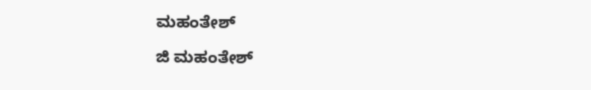ಮಹಂತೇಶ್

ಜಿ ಮಹಂತೇಶ್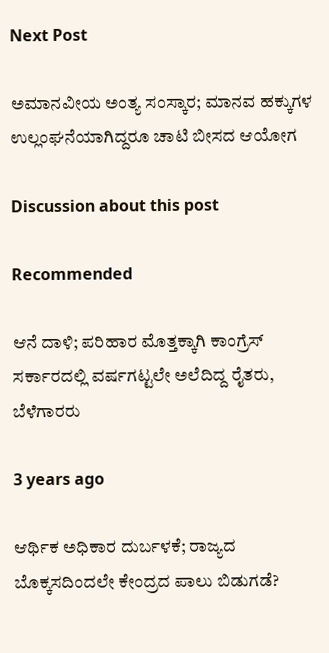Next Post

ಅಮಾನವೀಯ ಅಂತ್ಯ ಸಂಸ್ಕಾರ; ಮಾನವ ಹಕ್ಕುಗಳ ಉಲ್ಲಂಘನೆಯಾಗಿದ್ದರೂ ಚಾಟಿ ಬೀಸದ ಆಯೋಗ

Discussion about this post

Recommended

ಆನೆ ದಾಳಿ; ಪರಿಹಾರ ಮೊತ್ತಕ್ಕಾಗಿ ಕಾಂಗ್ರೆಸ್‌ ಸರ್ಕಾರದಲ್ಲಿ ವರ್ಷಗಟ್ಟಲೇ ಅಲೆದಿದ್ದ ರೈತರು, ಬೆಳೆಗಾರರು

3 years ago

ಆರ್ಥಿಕ ಅಧಿಕಾರ ದುರ್ಬಳಕೆ; ರಾಜ್ಯದ ಬೊಕ್ಕಸದಿಂದಲೇ ಕೇಂದ್ರದ ಪಾಲು ಬಿಡುಗಡೆ?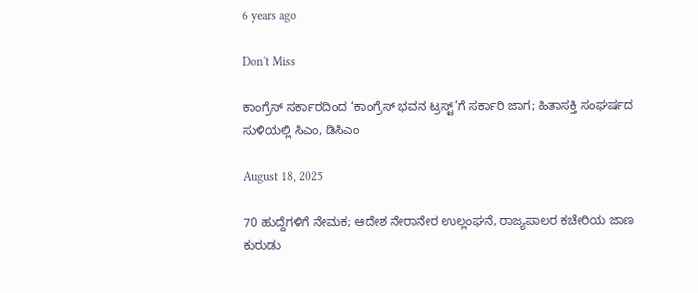6 years ago

Don't Miss

ಕಾಂಗ್ರೆಸ್‌ ಸರ್ಕಾರದಿಂದ ‘ಕಾಂಗ್ರೆಸ್‌ ಭವನ ಟ್ರಸ್ಟ್‌’ಗೆ ಸರ್ಕಾರಿ ಜಾಗ; ಹಿತಾಸಕ್ತಿ ಸಂಘ‍ರ್ಷದ ಸುಳಿಯಲ್ಲಿ ಸಿಎಂ, ಡಿಸಿಎಂ

August 18, 2025

70 ಹುದ್ದೆಗಳಿಗೆ ನೇಮಕ; ಆದೇಶ ನೇರಾನೇರ ಉಲ್ಲಂಘನೆ, ರಾಜ್ಯಪಾಲರ ಕಚೇರಿಯ ಜಾಣ ಕುರುಡು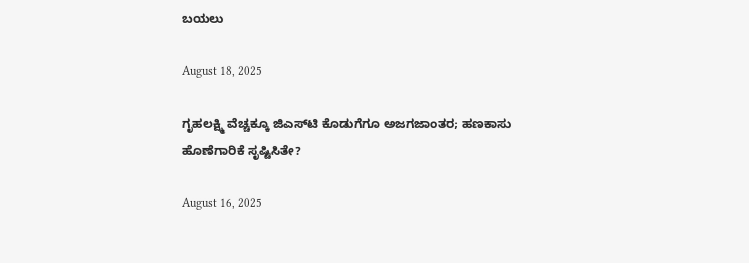ಬಯಲು

August 18, 2025

ಗೃಹಲಕ್ಷ್ಮಿ ವೆಚ್ಚಕ್ಕೂ ಜಿಎಸ್‌ಟಿ ಕೊಡುಗೆಗೂ ಅಜಗಜಾಂತರ; ಹಣಕಾಸು ಹೊಣೆಗಾರಿಕೆ ಸೃಷ್ಟಿಸಿತೇ?

August 16, 2025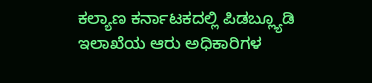ಕಲ್ಯಾಣ ಕರ್ನಾಟಕದಲ್ಲಿ ಪಿಡಬ್ಲ್ಯೂಡಿ ಇಲಾಖೆಯ ಆರು ಅಧಿಕಾರಿಗಳ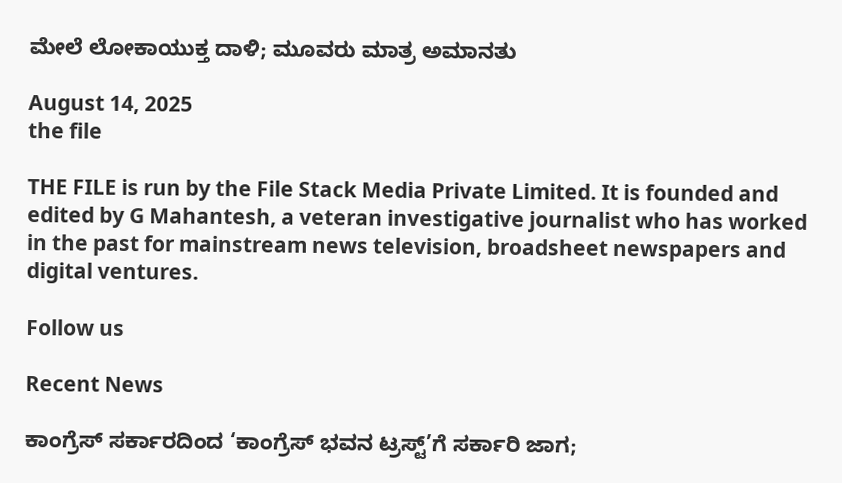ಮೇಲೆ ಲೋಕಾಯುಕ್ತ ದಾಳಿ; ಮೂವರು ಮಾತ್ರ ಅಮಾನತು

August 14, 2025
the file

THE FILE is run by the File Stack Media Private Limited. It is founded and edited by G Mahantesh, a veteran investigative journalist who has worked in the past for mainstream news television, broadsheet newspapers and digital ventures.

Follow us

Recent News

ಕಾಂಗ್ರೆಸ್‌ ಸರ್ಕಾರದಿಂದ ‘ಕಾಂಗ್ರೆಸ್‌ ಭವನ ಟ್ರಸ್ಟ್‌’ಗೆ ಸರ್ಕಾರಿ ಜಾಗ;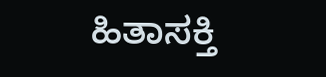ಹಿತಾಸಕ್ತಿ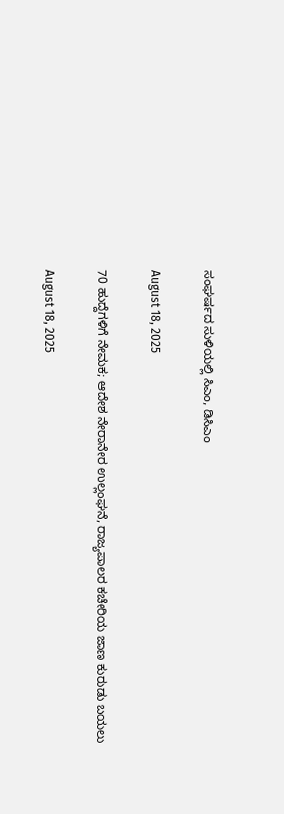ಸಂಘ‍ರ್ಷದ ಸುಳಿಯಲ್ಲಿ ಸಿಎಂ, ಡಿಸಿಎಂ

August 18, 2025

70 ಹುದ್ದೆಗಳಿಗೆ ನೇಮಕ; ಆದೇಶ ನೇರಾನೇರ ಉಲ್ಲಂಘನೆ, ರಾಜ್ಯಪಾಲರ ಕಚೇರಿಯ ಜಾಣ ಕುರುಡು ಬಯಲು

August 18, 2025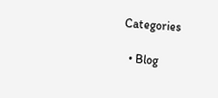Categories

  • Blog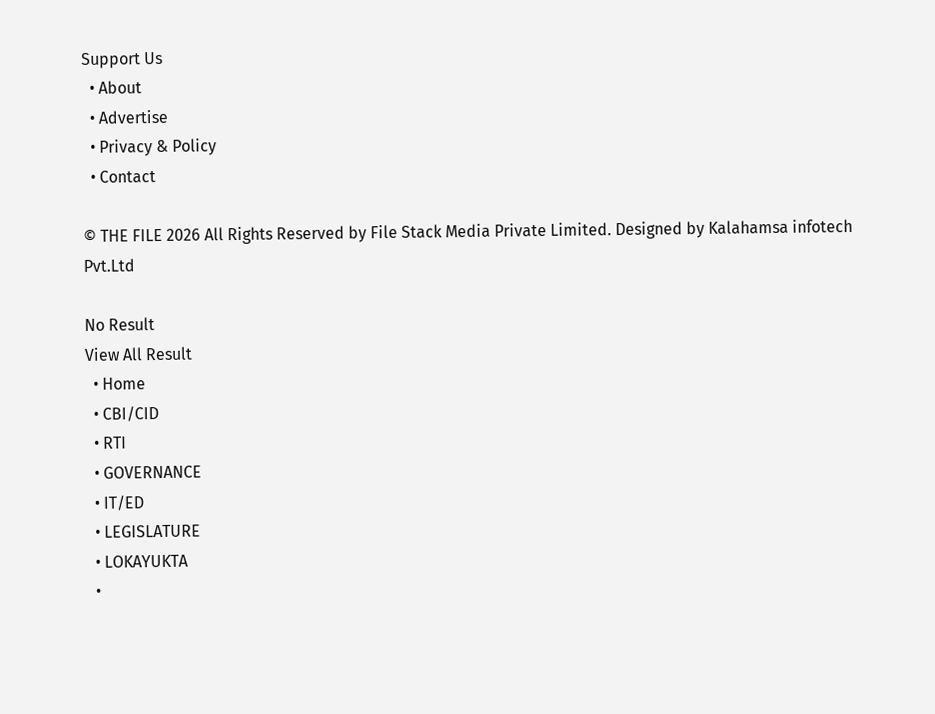Support Us
  • About
  • Advertise
  • Privacy & Policy
  • Contact

© THE FILE 2026 All Rights Reserved by File Stack Media Private Limited. Designed by Kalahamsa infotech Pvt.Ltd

No Result
View All Result
  • Home
  • CBI/CID
  • RTI
  • GOVERNANCE
  • IT/ED
  • LEGISLATURE
  • LOKAYUKTA
  •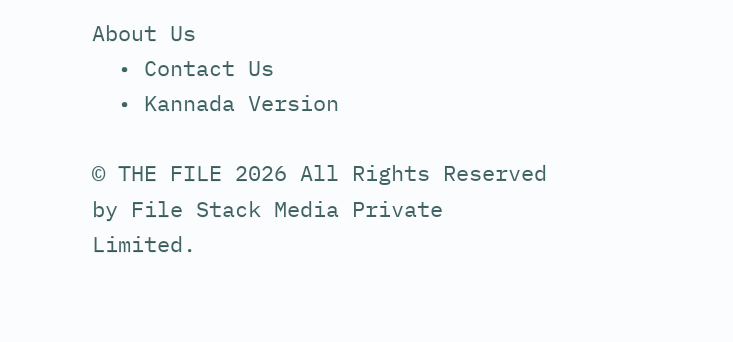About Us
  • Contact Us
  • Kannada Version

© THE FILE 2026 All Rights Reserved by File Stack Media Private Limited.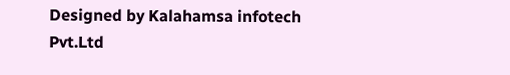Designed by Kalahamsa infotech Pvt.Ltd